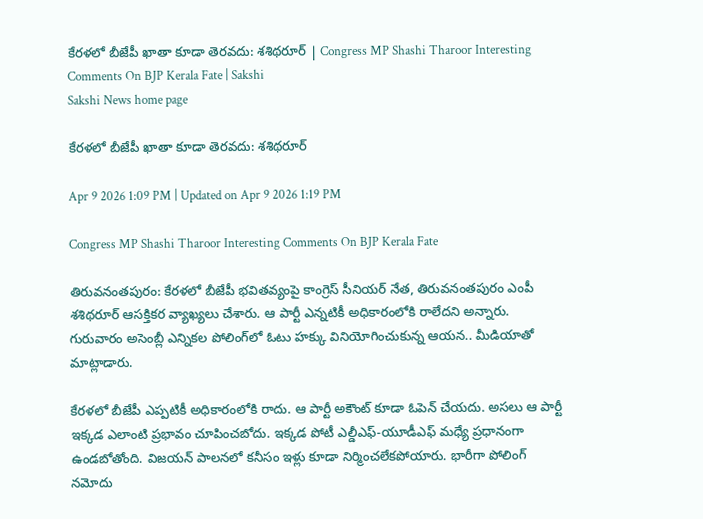కేరళలో బీజేపీ ఖాతా కూడా తెరవదు: శశిథరూర్‌ | Congress MP Shashi Tharoor Interesting Comments On BJP Kerala Fate | Sakshi
Sakshi News home page

కేరళలో బీజేపీ ఖాతా కూడా తెరవదు: శశిథరూర్‌

Apr 9 2026 1:09 PM | Updated on Apr 9 2026 1:19 PM

Congress MP Shashi Tharoor Interesting Comments On BJP Kerala Fate

తిరువనంతపురం: కేరళలో బీజేపీ భవితవ్యంపై కాంగ్రెస్‌ సీనియర్‌ నేత, తిరువనంతపురం ఎంపీ శశిథరూర్‌ ఆసక్తికర వ్యాఖ్యలు చేశారు. ఆ పార్టీ ఎన్నటికీ అధికారంలోకి రాలేదని అన్నారు. గురువారం అసెంబ్లీ ఎన్నికల పోలింగ్‌లో ఓటు హక్కు వినియోగించుకున్న ఆయన.. మీడియాతో మాట్లాడారు.

కేరళలో బీజేపీ ఎప్పటికీ అధికారంలోకి రాదు. ఆ పార్టీ అకౌంట్‌ కూడా ఓపెన్‌ చేయదు. అసలు ఆ పార్టీ ఇక్కడ ఎలాంటి ప్రభావం చూపించబోదు. ఇక్కడ పోటీ ఎల్డీఎఫ్‌-యూడీఎఫ్‌ మధ్యే ప్రధానంగా ఉండబోతోంది. విజయన్‌ పాలనలో కనీసం ఇళ్లు కూడా నిర్మించలేకపోయారు. భారీగా పోలింగ్‌ నమోదు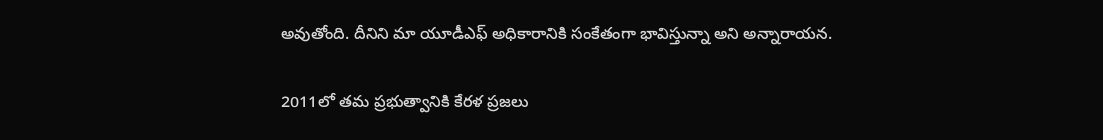అవుతోంది. దీనిని మా యూడీఎఫ్‌ అధికారానికి సంకేతంగా భావిస్తున్నా అని అన్నారాయన.

2011లో తమ ప్రభుత్వానికి కేరళ ప్రజలు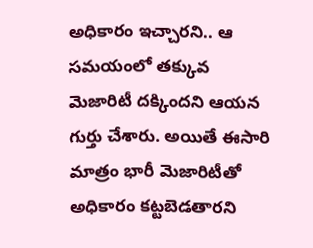అధికారం ఇచ్చారని.. ఆ సమయంలో తక్కువ మెజారిటీ దక్కిందని ఆయన గుర్తు చేశారు. అయితే ఈసారి మాత్రం భారీ మెజారిటీతో అధికారం కట్టబెడతారని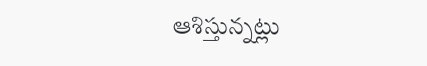ఆశిస్తున్నట్లు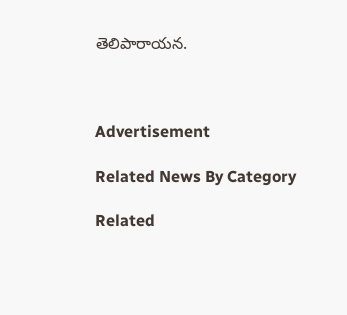తెలిపారాయన.



Advertisement

Related News By Category

Related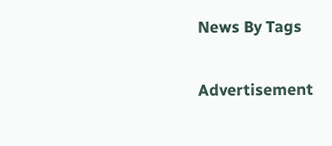News By Tags

Advertisement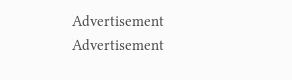Advertisement
Advertisement